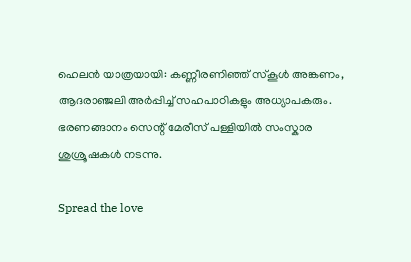ഹെലൻ യാത്രയായി: കണ്ണീരണിഞ്ഞ് സ്‌കൂള്‍ അങ്കണം, ആദരാഞ്ജലി അര്‍പ്പിച്ച്‌ സഹപാഠികളും അധ്യാപകരും. ഭരണങ്ങാനം സെന്റ് മേരീസ് പള്ളിയിൽ സംസ്കാര ശുശ്രൂഷകൾ നടന്നു.

Spread the love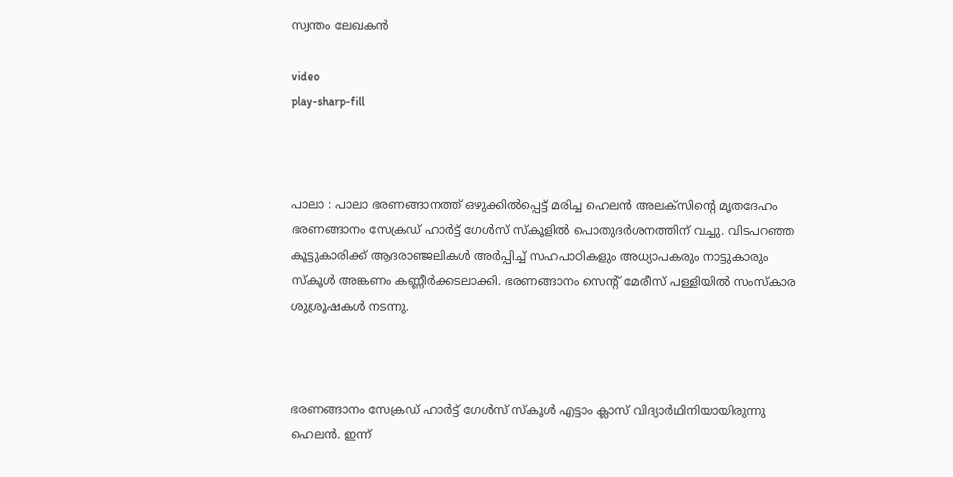സ്വന്തം ലേഖകൻ

video
play-sharp-fill



പാലാ : പാലാ ഭരണങ്ങാനത്ത് ഒഴുക്കില്‍പ്പെട്ട് മരിച്ച ഹെലൻ അലക്‌സിന്‍റെ മൃതദേഹം ഭരണങ്ങാനം സേക്രഡ് ഹാര്‍ട്ട് ഗേള്‍സ് സ്‌കൂളില്‍ പൊതുദര്‍ശനത്തിന് വച്ചു. വിടപറഞ്ഞ കൂട്ടുകാരിക്ക് ആദരാഞ്ജലികള്‍ അര്‍പ്പിച്ച്‌ സഹപാഠികളും അധ്യാപകരും നാട്ടുകാരും സ്‌കൂള്‍ അങ്കണം കണ്ണീര്‍ക്കടലാക്കി. ഭരണങ്ങാനം സെന്റ് മേരീസ് പള്ളിയിൽ സംസ്കാര ശുശ്രൂഷകൾ നടന്നു.



ഭരണങ്ങാനം സേക്രഡ് ഹാര്‍ട്ട് ഗേള്‍സ് സ്‌കൂള്‍ എട്ടാം ക്ലാസ് വിദ്യാര്‍ഥിനിയായിരുന്നു ഹെലൻ. ഇന്ന്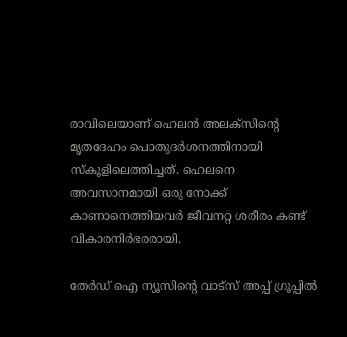രാവിലെയാണ് ഹെലൻ അലക്‌സിന്‍റെ മൃതദേഹം പൊതുദര്‍ശനത്തിനായി സ്‌കൂളിലെത്തിച്ചത്. ഹെലനെ അവസാനമായി ഒരു നോക്ക് കാണാനെത്തിയവര്‍ ജീവനറ്റ ശരീരം കണ്ട് വികാരനിര്‍ഭരരായി.

തേർഡ് ഐ ന്യൂസിന്റെ വാട്സ് അപ്പ് ഗ്രൂപ്പിൽ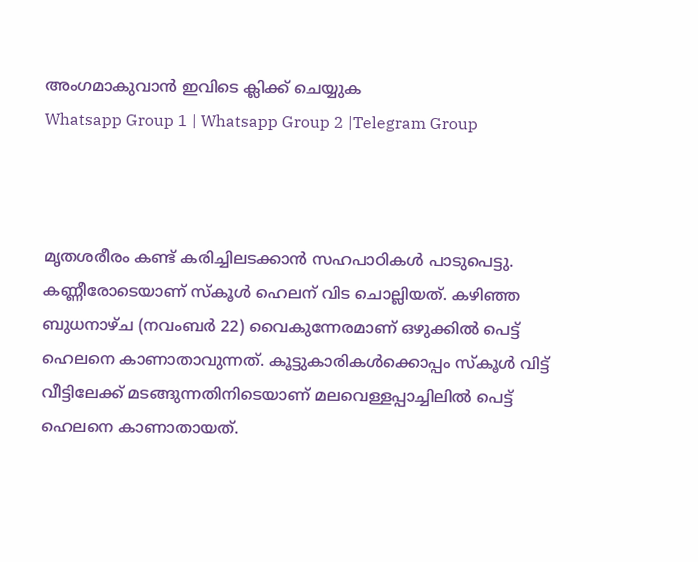അംഗമാകുവാൻ ഇവിടെ ക്ലിക്ക് ചെയ്യുക
Whatsapp Group 1 | Whatsapp Group 2 |Telegram Group



മൃതശരീരം കണ്ട് കരിച്ചിലടക്കാൻ സഹപാഠികള്‍ പാടുപെട്ടു. കണ്ണീരോടെയാണ് സ്‌കൂള്‍ ഹെലന് വിട ചൊല്ലിയത്. കഴിഞ്ഞ ബുധനാഴ്‌ച (നവംബര്‍ 22) വൈകുന്നേരമാണ് ഒഴുക്കില്‍ പെട്ട് ഹെലനെ കാണാതാവുന്നത്. കൂട്ടുകാരികള്‍ക്കൊപ്പം സ്‌കൂള്‍ വിട്ട് വീട്ടിലേക്ക് മടങ്ങുന്നതിനിടെയാണ് മലവെള്ളപ്പാച്ചിലില്‍ പെട്ട് ഹെലനെ കാണാതായത്.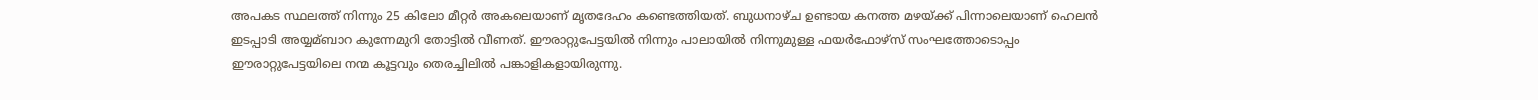അപകട സ്ഥലത്ത് നിന്നും 25 കിലോ മീറ്റര്‍ അകലെയാണ് മൃതദേഹം കണ്ടെത്തിയത്. ബുധനാഴ്‌ച ഉണ്ടായ കനത്ത മഴയ്‌ക്ക് പിന്നാലെയാണ് ഹെലൻ ഇടപ്പാടി അയ്യമ്ബാറ കുന്നേമുറി തോട്ടില്‍ വീണത്. ഈരാറ്റുപേട്ടയില്‍ നിന്നും പാലായില്‍ നിന്നുമുള്ള ഫയര്‍ഫോഴ്‌സ് സംഘത്തോടൊപ്പം ഈരാറ്റുപേട്ടയിലെ നന്മ കൂട്ടവും തെരച്ചിലില്‍ പങ്കാളികളായിരുന്നു.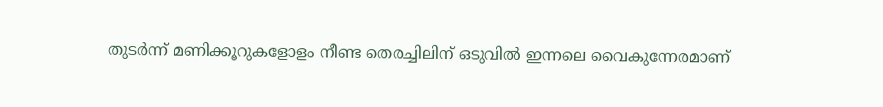തുടര്‍ന്ന് മണിക്കൂറുകളോളം നീണ്ട തെരച്ചിലിന് ഒടുവില്‍ ഇന്നലെ വൈകുന്നേരമാണ്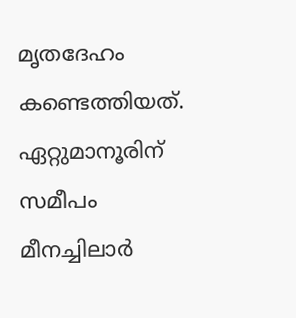മൃതദേഹം കണ്ടെത്തിയത്. ഏറ്റുമാനൂരിന് സമീപം മീനച്ചിലാര്‍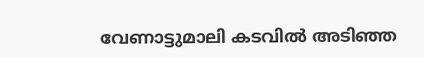വേണാട്ടുമാലി കടവില്‍ അടിഞ്ഞ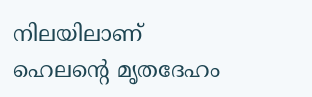നിലയിലാണ് ഹെലന്‍റെ മൃതദേഹം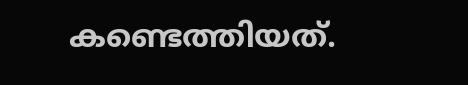കണ്ടെത്തിയത്.